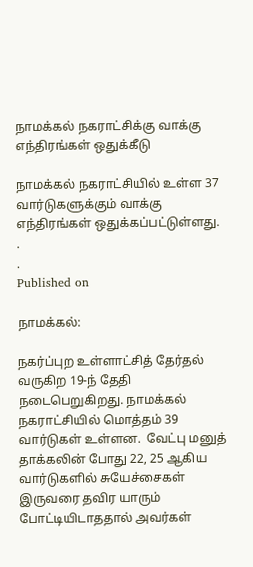நாமக்கல் நகராட்சிக்கு வாக்கு எந்திரங்கள் ஒதுக்கீடு

நாமக்கல் நகராட்சியில் உள்ள 37 வார்டுகளுக்கும் வாக்கு எந்திரங்கள் ஒதுக்கப்பட்டுள்ளது.
.
.
Published on

நாமக்கல்:

நகர்ப்புற உள்ளாட்சித் தேர்தல் வருகிற 19-ந் தேதி நடைபெறுகிறது. நாமக்கல் நகராட்சியில் மொத்தம் 39 வார்டுகள் உள்ளன.  வேட்பு மனுத் தாக்கலின் போது 22, 25 ஆகிய வார்டுகளில் சுயேச்சைகள் இருவரை தவிர யாரும் போட்டியிடாததால் அவர்கள்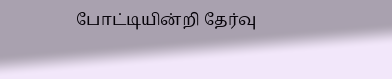போட்டியின்றி தேர்வு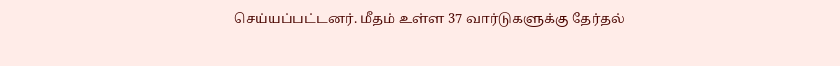செய்யப்பட்டனர். மீதம் உள்ள 37 வார்டுகளுக்கு தேர்தல்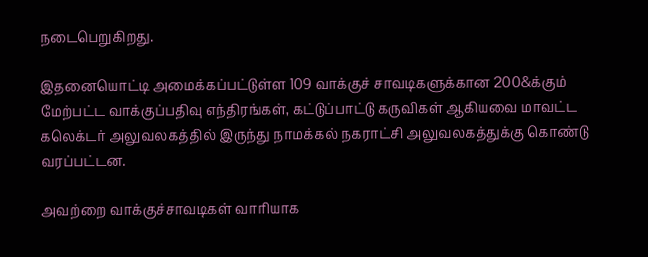நடைபெறுகிறது.

இதனையொட்டி அமைக்கப்பட்டுள்ள 109 வாக்குச் சாவடிகளுக்கான 200&க்கும் மேற்பட்ட வாக்குப்பதிவு எந்திரங்கள், கட்டுப்பாட்டு கருவிகள் ஆகியவை மாவட்ட கலெக்டர் அலுவலகத்தில் இருந்து நாமக்கல் நகராட்சி அலுவலகத்துக்கு கொண்டு வரப்பட்டன.

அவற்றை வாக்குச்சாவடிகள் வாரியாக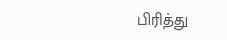பிரித்து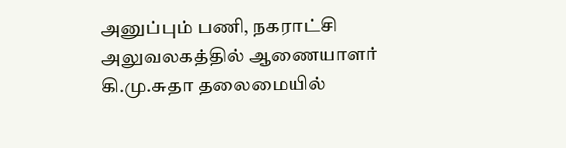அனுப்பும் பணி, நகராட்சி அலுவலகத்தில் ஆணையாளர் கி.மு.சுதா தலைமையில்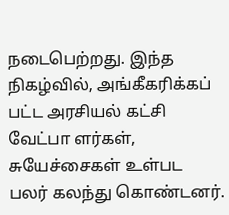நடைபெற்றது. இந்த நிகழ்வில், அங்கீகரிக்கப் பட்ட அரசியல் கட்சி வேட்பா ளர்கள், சுயேச்சைகள் உள்பட பலர் கலந்து கொண்டனர்.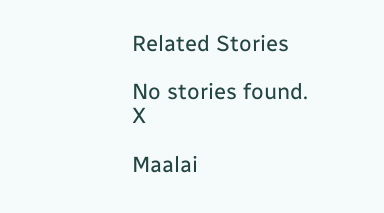Related Stories

No stories found.
X

Maalai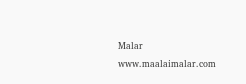Malar
www.maalaimalar.com